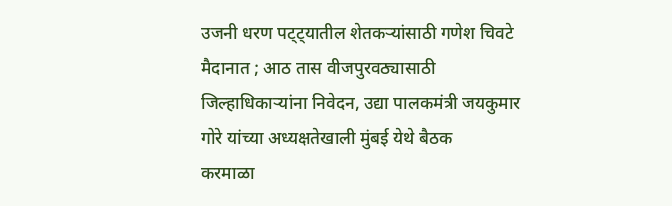उजनी धरण पट्ट्यातील शेतकऱ्यांसाठी गणेश चिवटे मैदानात ; आठ तास वीजपुरवठ्यासाठी जिल्हाधिकाऱ्यांना निवेदन, उद्या पालकमंत्री जयकुमार गोरे यांच्या अध्यक्षतेखाली मुंबई येथे बैठक
करमाळा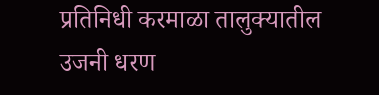प्रतिनिधी करमाळा तालुक्यातील उजनी धरण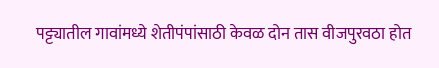पट्ट्यातील गावांमध्ये शेतीपंपांसाठी केवळ दोन तास वीजपुरवठा होत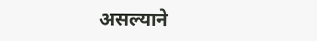असल्याने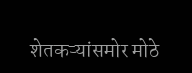शेतकऱ्यांसमोर मोठे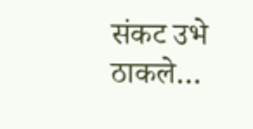संकट उभे ठाकले…